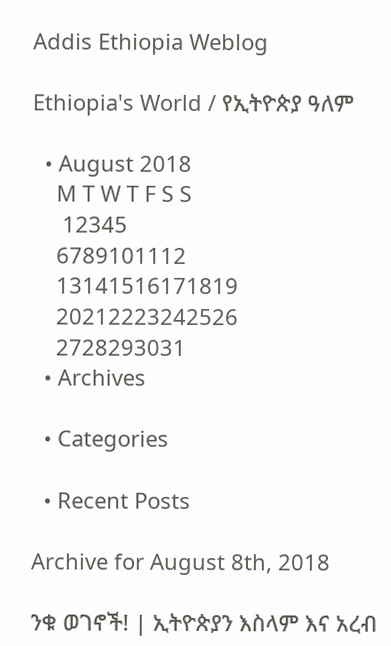Addis Ethiopia Weblog

Ethiopia's World / የኢትዮጵያ ዓለም

  • August 2018
    M T W T F S S
     12345
    6789101112
    13141516171819
    20212223242526
    2728293031
  • Archives

  • Categories

  • Recent Posts

Archive for August 8th, 2018

ንቁ ወገኖች! | ኢትዮጵያን እስላም እና አረብ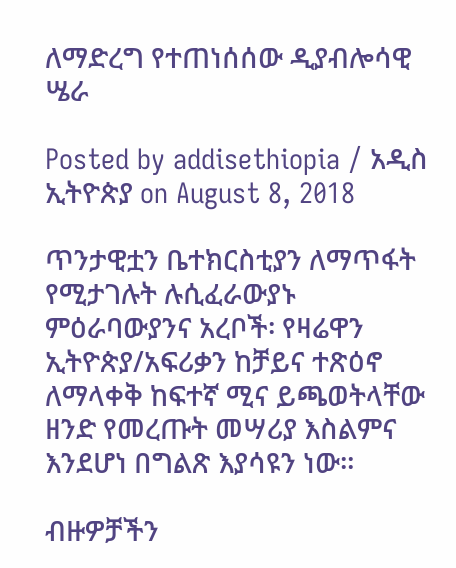ለማድረግ የተጠነሰሰው ዲያብሎሳዊ ሤራ

Posted by addisethiopia / አዲስ ኢትዮጵያ on August 8, 2018

ጥንታዊቷን ቤተክርስቲያን ለማጥፋት የሚታገሉት ሉሲፈራውያኑ ምዕራባውያንና አረቦች፡ የዛሬዋን ኢትዮጵያ/አፍሪቃን ከቻይና ተጽዕኖ ለማላቀቅ ከፍተኛ ሚና ይጫወትላቸው ዘንድ የመረጡት መሣሪያ እስልምና እንደሆነ በግልጽ እያሳዩን ነው።

ብዙዎቻችን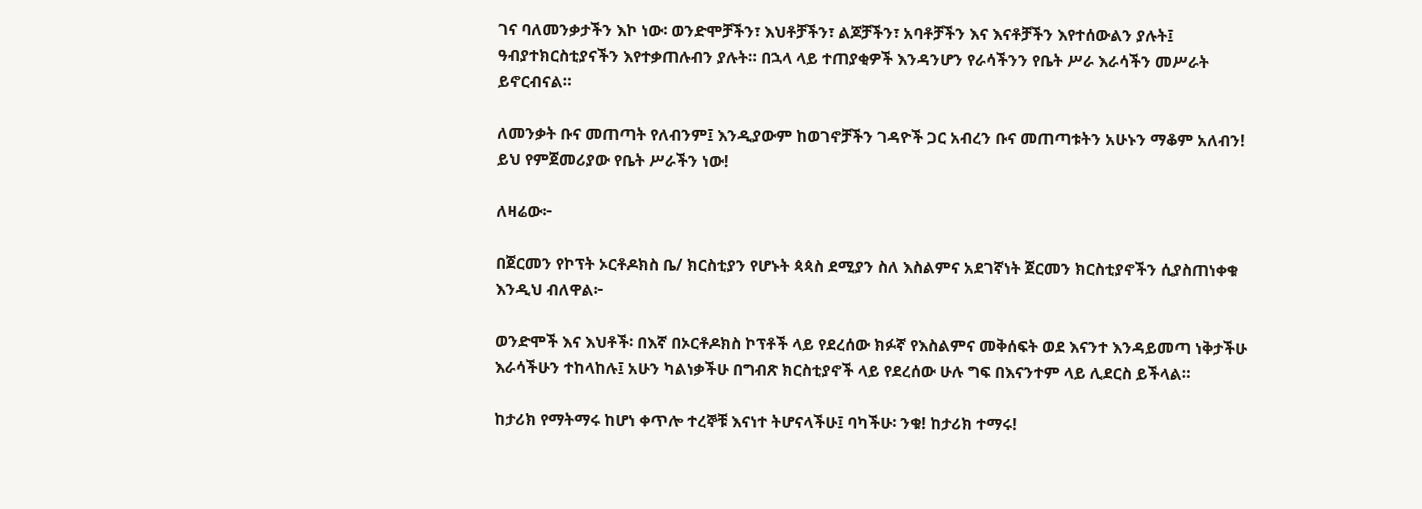ገና ባለመንቃታችን እኮ ነው፡ ወንድሞቻችን፣ እህቶቻችን፣ ልጆቻችን፣ አባቶቻችን እና እናቶቻችን እየተሰውልን ያሉት፤ ዓብያተክርስቲያናችን እየተቃጠሉብን ያሉት። በኋላ ላይ ተጠያቂዎች እንዳንሆን የራሳችንን የቤት ሥራ እራሳችን መሥራት ይኖርብናል።

ለመንቃት ቡና መጠጣት የለብንም፤ እንዲያውም ከወገኖቻችን ገዳዮች ጋር አብረን ቡና መጠጣቱትን አሁኑን ማቆም አለብን! ይህ የምጀመሪያው የቤት ሥራችን ነው!

ለዛሬው፦

በጀርመን የኮፕት ኦርቶዶክስ ቤ/ ክርስቲያን የሆኑት ጳጳስ ደሚያን ስለ እስልምና አደገኛነት ጀርመን ክርስቲያኖችን ሲያስጠነቀቁ እንዲህ ብለዋል፦

ወንድሞች እና እህቶች፡ በእኛ በኦርቶዶክስ ኮፕቶች ላይ የደረሰው ክፉኛ የእስልምና መቅሰፍት ወደ እናንተ እንዳይመጣ ነቅታችሁ እራሳችሁን ተከላከሉ፤ አሁን ካልነቃችሁ በግብጽ ክርስቲያኖች ላይ የደረሰው ሁሉ ግፍ በእናንተም ላይ ሊደርስ ይችላል።

ከታሪክ የማትማሩ ከሆነ ቀጥሎ ተረኞቹ እናነተ ትሆናላችሁ፤ ባካችሁ፡ ንቁ! ከታሪክ ተማሩ!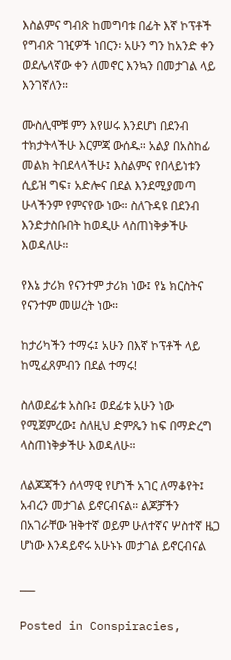እስልምና ግብጽ ከመግባቱ በፊት እኛ ኮፕቶች የግብጽ ገዢዎች ነበርን፡ አሁን ግን ከአንድ ቀን ወደሌላኛው ቀን ለመኖር እንኳን በመታገል ላይ እንገኛለን።

ሙስሊሞቹ ምን እየሠሩ እንደሆነ በደንብ ተክታትላችሁ እርምጃ ውሰዱ። አልያ በአስከፊ መልክ ትበደላላችሁ፤ እስልምና የበላይነቱን ሲይዝ ግፍ፣ አድሎና በደል እንደሚያመጣ ሁላችንም የምናየው ነው። ስለጉዳዩ በደንብ እንድታስቡበት ከወዲሁ ላስጠነቅቃችሁ እወዳለሁ።

የእኔ ታሪክ የናንተም ታሪክ ነው፤ የኔ ክርስትና የናንተም መሠረት ነው።

ከታሪካችን ተማሩ፤ አሁን በእኛ ኮፕቶች ላይ ከሚፈጸምብን በደል ተማሩ!

ስለወደፊቱ አስቡ፤ ወደፊቱ አሁን ነው የሚጀምረው፤ ስለዚህ ድምጼን ከፍ በማድረግ ላስጠነቅቃችሁ እወዳለሁ።

ለልጆጃችን ሰላማዊ የሆነች አገር ለማቆየት፤ አብረን መታገል ይኖርብናል። ልጆቻችን በአገራቸው ዝቅተኛ ወይም ሁለተኛና ሦስተኛ ዜጋ ሆነው እንዳይኖሩ አሁኑኑ መታገል ይኖርብናል

___

Posted in Conspiracies,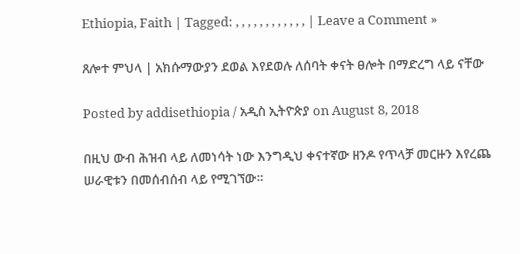Ethiopia, Faith | Tagged: , , , , , , , , , , , , | Leave a Comment »

ጸሎተ ምህላ | አክሱማውያን ደወል እየደወሉ ለሰባት ቀናት ፀሎት በማድረግ ላይ ናቸው

Posted by addisethiopia / አዲስ ኢትዮጵያ on August 8, 2018

በዚህ ውብ ሕዝብ ላይ ለመነሳት ነው እንግዲህ ቀናተኛው ዘንዶ የጥላቻ መርዙን እየረጨ ሠራዊቱን በመሰብሰብ ላይ የሚገኘው።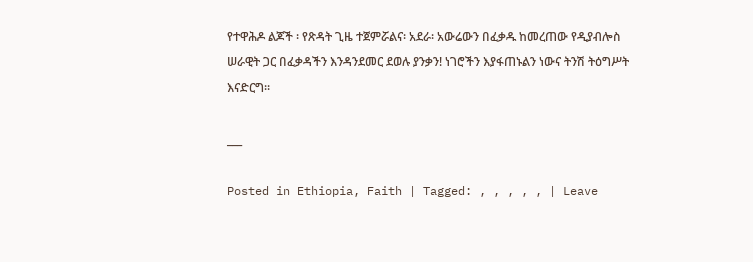የተዋሕዶ ልጆች ፡ የጽዳት ጊዜ ተጀምሯልና፡ አደራ፡ አውሬውን በፈቃዱ ከመረጠው የዲያብሎስ ሠራዊት ጋር በፈቃዳችን እንዳንደመር ደወሉ ያንቃን! ነገሮችን እያፋጠኑልን ነውና ትንሽ ትዕግሥት እናድርግ።

___

Posted in Ethiopia, Faith | Tagged: , , , , , | Leave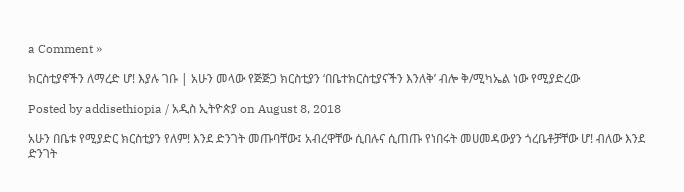a Comment »

ክርስቲያኖችን ለማረድ ሆ! እያሉ ገቡ | አሁን መላው የጅጅጋ ክርስቲያን ‘በቤተክርስቲያናችን እንለቅ’ ብሎ ቅ/ሚካኤል ነው የሚያድረው

Posted by addisethiopia / አዲስ ኢትዮጵያ on August 8, 2018

አሁን በቤቱ የሚያድር ክርስቲያን የለም! እንደ ድንገት መጡባቸው፤ አብረዋቸው ሲበሉና ሲጠጡ የነበሩት መሀመዳውያን ጎረቤቶቻቸው ሆ! ብለው እንደ ድንገት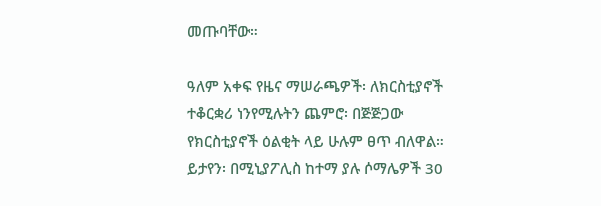መጡባቸው።

ዓለም አቀፍ የዜና ማሠራጫዎች፡ ለክርስቲያኖች ተቆርቋሪ ነንየሚሉትን ጨምሮ፡ በጅጅጋው የክርስቲያኖች ዕልቂት ላይ ሁሉም ፀጥ ብለዋል። ይታየን፡ በሚኒያፖሊስ ከተማ ያሉ ሶማሌዎች 30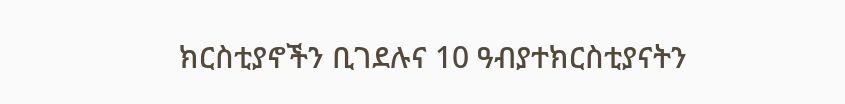ክርስቲያኖችን ቢገደሉና 10 ዓብያተክርስቲያናትን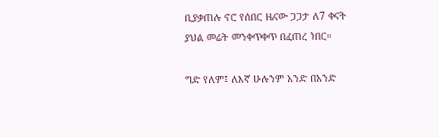ቢያቃጠሉ ኖሮ የሰበር ዜናው ጋጋታ ለ7 ቀናት ያህል መሬት መንቀጥቀጥ በፈጠረ ነበር።

ግድ የለም፤ ለእኛ ሁሉንም አንድ በአንድ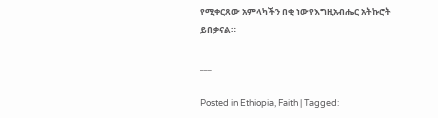የሚቀርጸው አምላካችን በቂ ነውየእግዚአብሔር አትኩሮት ይበቃናል።

___

Posted in Ethiopia, Faith | Tagged: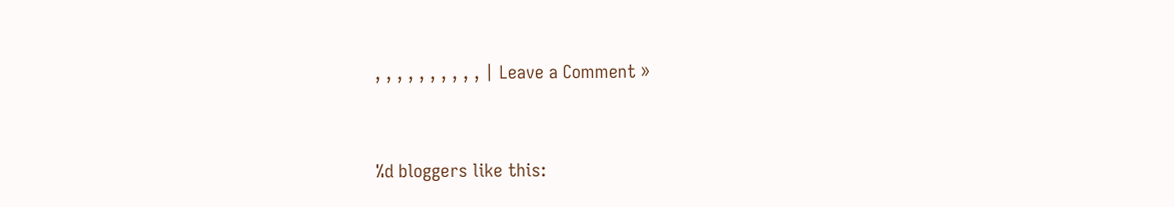, , , , , , , , , , | Leave a Comment »


%d bloggers like this: